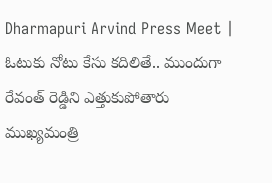Dharmapuri Arvind Press Meet | ఓటుకు నోటు కేసు కదిలితే.. ముందుగా రేవంత్ రెడ్డిని ఎత్తుకుపోతారు
ముఖ్యమంత్రి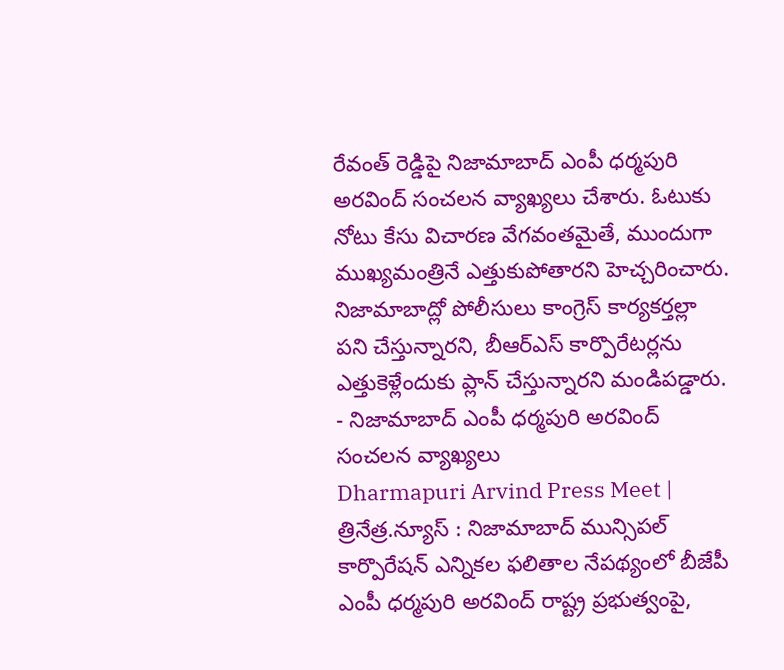రేవంత్ రెడ్డిపై నిజామాబాద్ ఎంపీ ధర్మపురి అరవింద్ సంచలన వ్యాఖ్యలు చేశారు. ఓటుకు నోటు కేసు విచారణ వేగవంతమైతే, ముందుగా ముఖ్యమంత్రినే ఎత్తుకుపోతారని హెచ్చరించారు. నిజామాబాద్లో పోలీసులు కాంగ్రెస్ కార్యకర్తల్లా పని చేస్తున్నారని, బీఆర్ఎస్ కార్పొరేటర్లను ఎత్తుకెళ్లేందుకు ప్లాన్ చేస్తున్నారని మండిపడ్డారు.
- నిజామాబాద్ ఎంపీ ధర్మపురి అరవింద్ సంచలన వ్యాఖ్యలు
Dharmapuri Arvind Press Meet | త్రినేత్ర.న్యూస్ : నిజామాబాద్ మున్సిపల్ కార్పొరేషన్ ఎన్నికల ఫలితాల నేపథ్యంలో బీజేపీ ఎంపీ ధర్మపురి అరవింద్ రాష్ట్ర ప్రభుత్వంపై,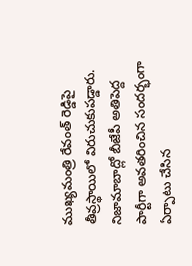ముఖ్యమంత్రి రేవంత్ రెడ్డిపై తీవ్రస్థాయిలో విరుచుకుపడ్డారు. నిజామాబాద్లో బీజేపీ అతిపెద్ద పార్టీగా అవతరించిన సందర్భంగా ఏర్పాటు చేసిన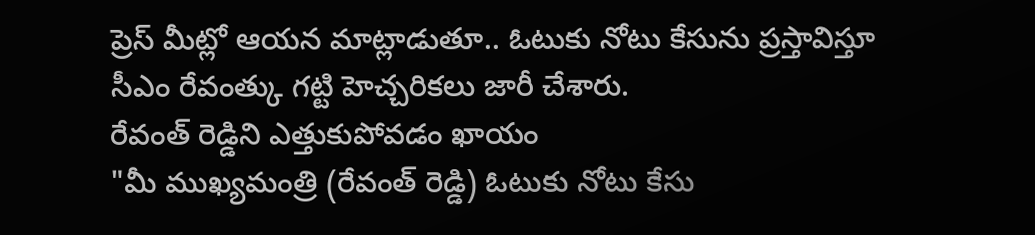ప్రెస్ మీట్లో ఆయన మాట్లాడుతూ.. ఓటుకు నోటు కేసును ప్రస్తావిస్తూ సీఎం రేవంత్కు గట్టి హెచ్చరికలు జారీ చేశారు.
రేవంత్ రెడ్డిని ఎత్తుకుపోవడం ఖాయం
"మీ ముఖ్యమంత్రి (రేవంత్ రెడ్డి) ఓటుకు నోటు కేసు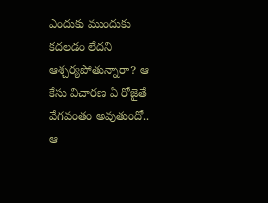ఎందుకు ముందుకు కదలడం లేదని ఆశ్చర్యపోతున్నారా? ఆ కేసు విచారణ ఏ రోజైతే వేగవంతం అవుతుందో.. ఆ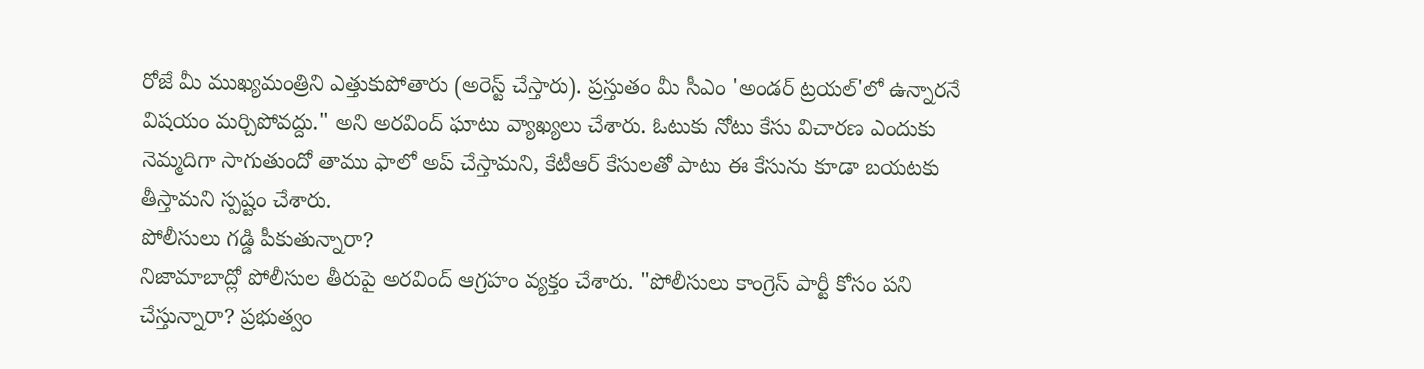రోజే మీ ముఖ్యమంత్రిని ఎత్తుకుపోతారు (అరెస్ట్ చేస్తారు). ప్రస్తుతం మీ సీఎం 'అండర్ ట్రయల్'లో ఉన్నారనే విషయం మర్చిపోవద్దు." అని అరవింద్ ఘాటు వ్యాఖ్యలు చేశారు. ఓటుకు నోటు కేసు విచారణ ఎందుకు నెమ్మదిగా సాగుతుందో తాము ఫాలో అప్ చేస్తామని, కేటీఆర్ కేసులతో పాటు ఈ కేసును కూడా బయటకు తీస్తామని స్పష్టం చేశారు.
పోలీసులు గడ్డి పీకుతున్నారా?
నిజామాబాద్లో పోలీసుల తీరుపై అరవింద్ ఆగ్రహం వ్యక్తం చేశారు. "పోలీసులు కాంగ్రెస్ పార్టీ కోసం పని చేస్తున్నారా? ప్రభుత్వం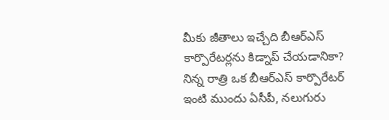మీకు జీతాలు ఇచ్చేది బీఆర్ఎస్ కార్పొరేటర్లను కిడ్నాప్ చేయడానికా? నిన్న రాత్రి ఒక బీఆర్ఎస్ కార్పొరేటర్ ఇంటి ముందు ఏసీపీ, నలుగురు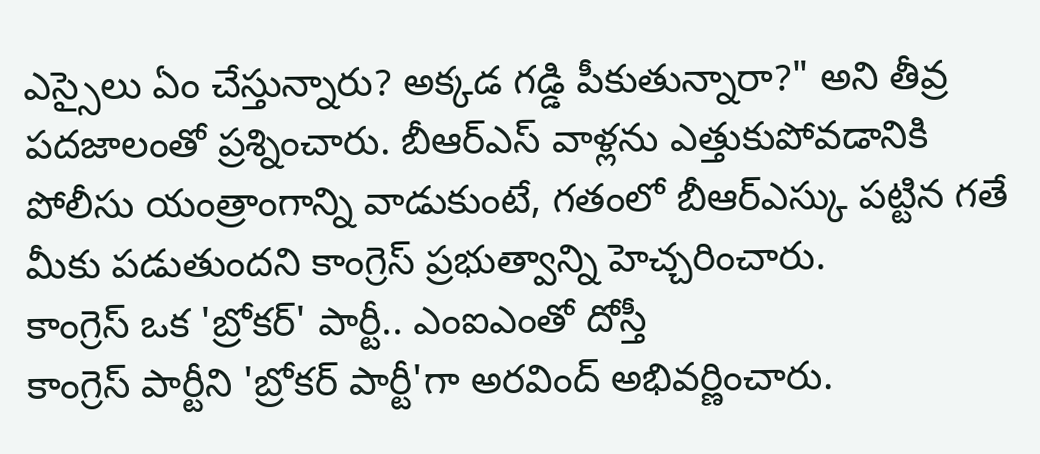ఎస్సైలు ఏం చేస్తున్నారు? అక్కడ గడ్డి పీకుతున్నారా?" అని తీవ్ర పదజాలంతో ప్రశ్నించారు. బీఆర్ఎస్ వాళ్లను ఎత్తుకుపోవడానికి పోలీసు యంత్రాంగాన్ని వాడుకుంటే, గతంలో బీఆర్ఎస్కు పట్టిన గతే మీకు పడుతుందని కాంగ్రెస్ ప్రభుత్వాన్ని హెచ్చరించారు.
కాంగ్రెస్ ఒక 'బ్రోకర్' పార్టీ.. ఎంఐఎంతో దోస్తీ
కాంగ్రెస్ పార్టీని 'బ్రోకర్ పార్టీ'గా అరవింద్ అభివర్ణించారు.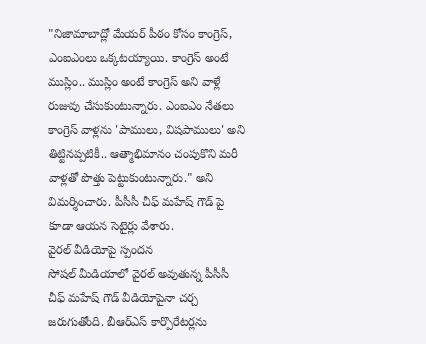"నిజామాబాద్లో మేయర్ పీఠం కోసం కాంగ్రెస్, ఎంఐఎంలు ఒక్కటయ్యాయి. కాంగ్రెస్ అంటే ముస్లిం.. ముస్లిం అంటే కాంగ్రెస్ అని వాళ్లే రుజువు చేసుకుంటున్నారు. ఎంఐఎం నేతలు కాంగ్రెస్ వాళ్లను 'పాములు, విషపాములు' అని తిట్టినప్పటికీ.. ఆత్మాభిమానం చంపుకొని మరీ వాళ్లతో పొత్తు పెట్టుకుంటున్నారు." అని విమర్శించారు. పీసీసీ చీఫ్ మహేష్ గౌడ్ పై కూడా ఆయన సెటైర్లు వేశారు.
వైరల్ వీడియోపై స్పందన
సోషల్ మీడియాలో వైరల్ అవుతున్న పీసీసీ చీఫ్ మహేష్ గౌడ్ వీడియోపైనా చర్చ జరుగుతోంది. బీఆర్ఎస్ కార్పొరేటర్లను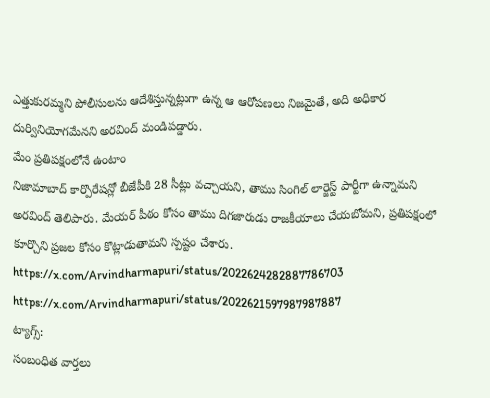ఎత్తుకురమ్మని పోలీసులను ఆదేశిస్తున్నట్లుగా ఉన్న ఆ ఆరోపణలు నిజమైతే, అది అధికార దుర్వినియోగమేనని అరవింద్ మండిపడ్డారు.
మేం ప్రతిపక్షంలోనే ఉంటాం
నిజామాబాద్ కార్పొరేషన్లో బీజేపీకి 28 సీట్లు వచ్చాయని, తాము సింగిల్ లార్జెస్ట్ పార్టీగా ఉన్నామని అరవింద్ తెలిపారు. మేయర్ పీఠం కోసం తాము దిగజారుడు రాజకీయాలు చేయబోమని, ప్రతిపక్షంలో కూర్చొని ప్రజల కోసం కొట్లాడుతామని స్పష్టం చేశారు.
https://x.com/Arvindharmapuri/status/2022624282887786703
https://x.com/Arvindharmapuri/status/2022621597987987887
ట్యాగ్స్:
సంబంధిత వార్తలు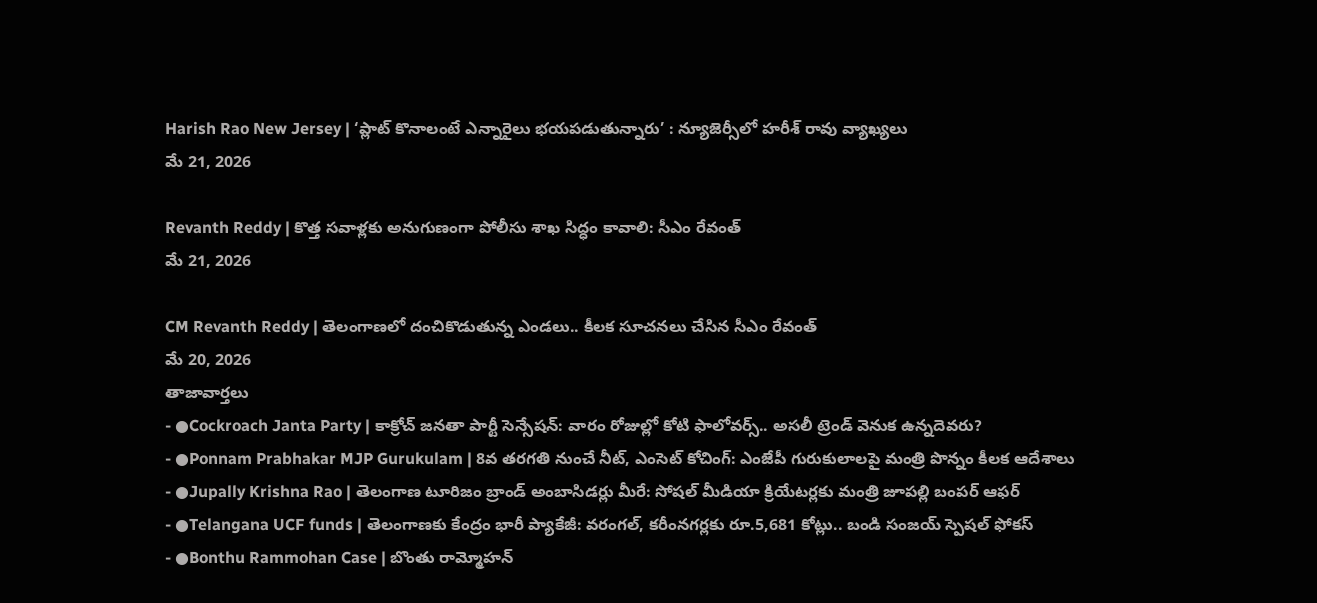Harish Rao New Jersey | ‘ప్లాట్ కొనాలంటే ఎన్నారైలు భయపడుతున్నారు’ : న్యూజెర్సీలో హరీశ్ రావు వ్యాఖ్యలు
మే 21, 2026

Revanth Reddy | కొత్త సవాళ్లకు అనుగుణంగా పోలీసు శాఖ సిద్ధం కావాలి: సీఎం రేవంత్
మే 21, 2026

CM Revanth Reddy | తెలంగాణలో దంచికొడుతున్న ఎండలు.. కీలక సూచనలు చేసిన సీఎం రేవంత్
మే 20, 2026
తాజావార్తలు
- ●Cockroach Janta Party | కాక్రోచ్ జనతా పార్టీ సెన్సేషన్: వారం రోజుల్లో కోటి ఫాలోవర్స్.. అసలీ ట్రెండ్ వెనుక ఉన్నదెవరు?
- ●Ponnam Prabhakar MJP Gurukulam | 8వ తరగతి నుంచే నీట్, ఎంసెట్ కోచింగ్: ఎంజేపీ గురుకులాలపై మంత్రి పొన్నం కీలక ఆదేశాలు
- ●Jupally Krishna Rao | తెలంగాణ టూరిజం బ్రాండ్ అంబాసిడర్లు మీరే: సోషల్ మీడియా క్రియేటర్లకు మంత్రి జూపల్లి బంపర్ ఆఫర్
- ●Telangana UCF funds | తెలంగాణకు కేంద్రం భారీ ప్యాకేజీ: వరంగల్, కరీంనగర్లకు రూ.5,681 కోట్లు.. బండి సంజయ్ స్పెషల్ ఫోకస్
- ●Bonthu Rammohan Case | బొంతు రామ్మోహన్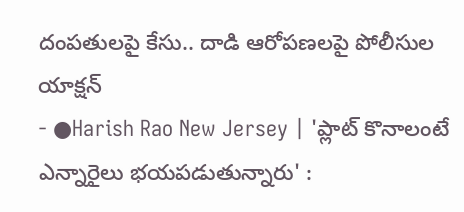దంపతులపై కేసు.. దాడి ఆరోపణలపై పోలీసుల యాక్షన్
- ●Harish Rao New Jersey | 'ప్లాట్ కొనాలంటే ఎన్నారైలు భయపడుతున్నారు' :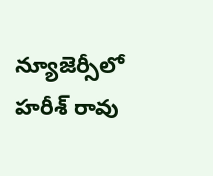న్యూజెర్సీలో హరీశ్ రావు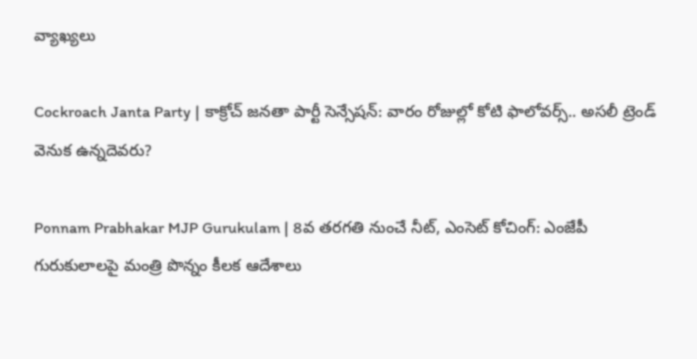వ్యాఖ్యలు

Cockroach Janta Party | కాక్రోచ్ జనతా పార్టీ సెన్సేషన్: వారం రోజుల్లో కోటి ఫాలోవర్స్.. అసలీ ట్రెండ్ వెనుక ఉన్నదెవరు?

Ponnam Prabhakar MJP Gurukulam | 8వ తరగతి నుంచే నీట్, ఎంసెట్ కోచింగ్: ఎంజేపీ గురుకులాలపై మంత్రి పొన్నం కీలక ఆదేశాలు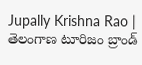Jupally Krishna Rao | తెలంగాణ టూరిజం బ్రాండ్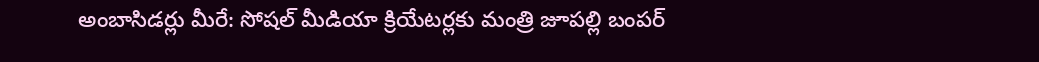అంబాసిడర్లు మీరే: సోషల్ మీడియా క్రియేటర్లకు మంత్రి జూపల్లి బంపర్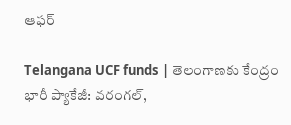ఆఫర్

Telangana UCF funds | తెలంగాణకు కేంద్రం భారీ ప్యాకేజీ: వరంగల్,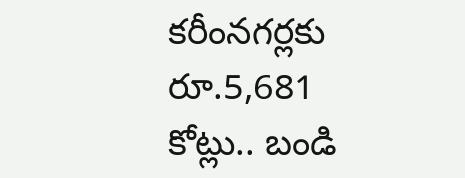కరీంనగర్లకు రూ.5,681 కోట్లు.. బండి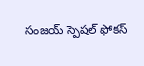సంజయ్ స్పెషల్ ఫోకస్